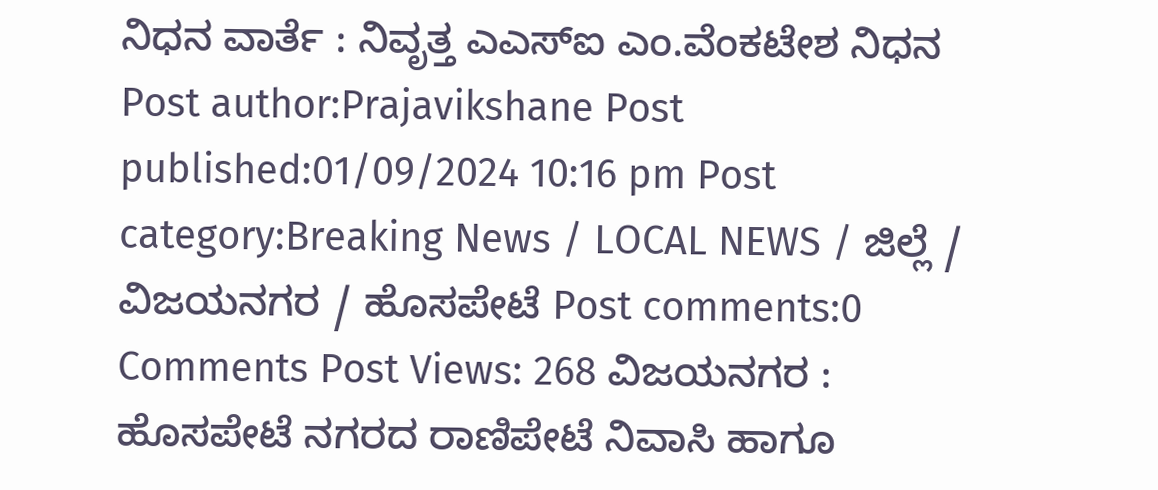ನಿಧನ ವಾರ್ತೆ : ನಿವೃತ್ತ ಎಎಸ್ಐ ಎಂ.ವೆಂಕಟೇಶ ನಿಧನ Post author:Prajavikshane Post published:01/09/2024 10:16 pm Post category:Breaking News / LOCAL NEWS / ಜಿಲ್ಲೆ / ವಿಜಯನಗರ / ಹೊಸಪೇಟೆ Post comments:0 Comments Post Views: 268 ವಿಜಯನಗರ : ಹೊಸಪೇಟೆ ನಗರದ ರಾಣಿಪೇಟೆ ನಿವಾಸಿ ಹಾಗೂ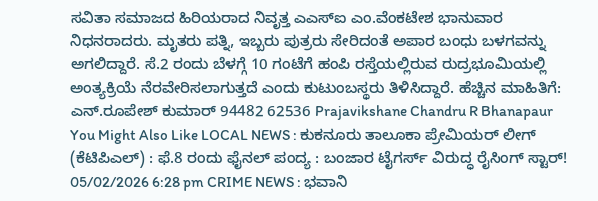ಸವಿತಾ ಸಮಾಜದ ಹಿರಿಯರಾದ ನಿವೃತ್ತ ಎಎಸ್ಐ ಎಂ.ವೆಂಕಟೇಶ ಭಾನುವಾರ ನಿಧನರಾದರು. ಮೃತರು ಪತ್ನಿ, ಇಬ್ಬರು ಪುತ್ರರು ಸೇರಿದಂತೆ ಅಪಾರ ಬಂಧು ಬಳಗವನ್ನು ಅಗಲಿದ್ದಾರೆ. ಸೆ.2 ರಂದು ಬೆಳಗ್ಗೆ 10 ಗಂಟೆಗೆ ಹಂಪಿ ರಸ್ತೆಯಲ್ಲಿರುವ ರುದ್ರಭೂಮಿಯಲ್ಲಿ ಅಂತ್ಯಕ್ರಿಯೆ ನೆರವೇರಿಸಲಾಗುತ್ತದೆ ಎಂದು ಕುಟುಂಬಸ್ಥರು ತಿಳಿಸಿದ್ದಾರೆ. ಹೆಚ್ಚಿನ ಮಾಹಿತಿಗೆ: ಎನ್.ರೂಪೇಶ್ ಕುಮಾರ್ 94482 62536 Prajavikshane Chandru R Bhanapaur You Might Also Like LOCAL NEWS : ಕುಕನೂರು ತಾಲೂಕಾ ಪ್ರೇಮಿಯರ್ ಲೀಗ್ (ಕೆಟಿಪಿಎಲ್) : ಫೆ.8 ರಂದು ಫೈನಲ್ ಪಂದ್ಯ : ಬಂಜಾರ ಟೈಗರ್ಸ್ ವಿರುದ್ಧ ರೈಸಿಂಗ್ ಸ್ಟಾರ್! 05/02/2026 6:28 pm CRIME NEWS : ಭವಾನಿ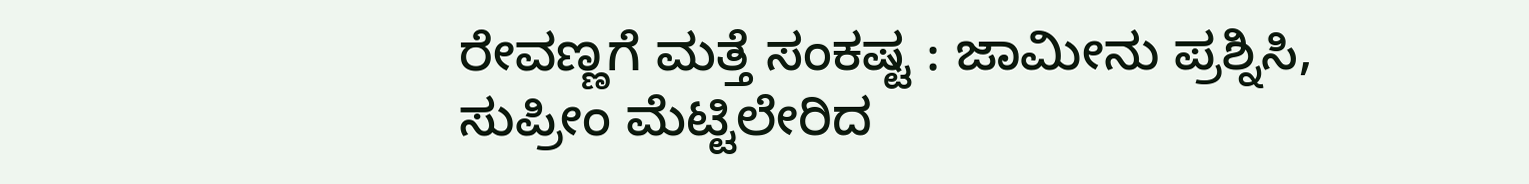ರೇವಣ್ಣಗೆ ಮತ್ತೆ ಸಂಕಷ್ಟ : ಜಾಮೀನು ಪ್ರಶ್ನಿಸಿ, ಸುಪ್ರೀಂ ಮೆಟ್ಟಿಲೇರಿದ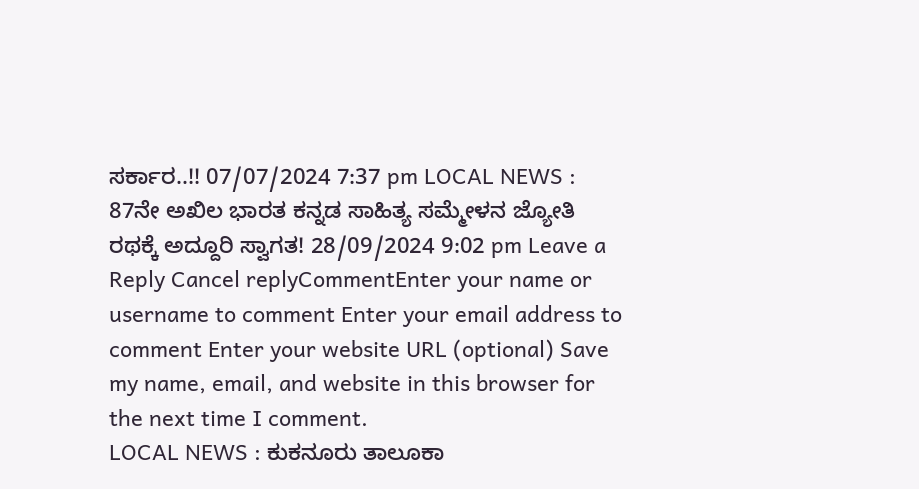ಸರ್ಕಾರ..!! 07/07/2024 7:37 pm LOCAL NEWS : 87ನೇ ಅಖಿಲ ಭಾರತ ಕನ್ನಡ ಸಾಹಿತ್ಯ ಸಮ್ಮೇಳನ ಜ್ಯೋತಿ ರಥಕ್ಕೆ ಅದ್ದೂರಿ ಸ್ವಾಗತ! 28/09/2024 9:02 pm Leave a Reply Cancel replyCommentEnter your name or username to comment Enter your email address to comment Enter your website URL (optional) Save my name, email, and website in this browser for the next time I comment.
LOCAL NEWS : ಕುಕನೂರು ತಾಲೂಕಾ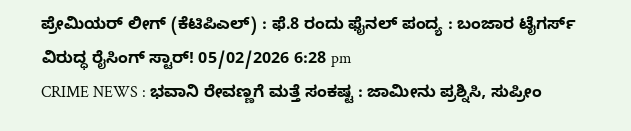ಪ್ರೇಮಿಯರ್ ಲೀಗ್ (ಕೆಟಿಪಿಎಲ್) : ಫೆ.8 ರಂದು ಫೈನಲ್ ಪಂದ್ಯ : ಬಂಜಾರ ಟೈಗರ್ಸ್ ವಿರುದ್ಧ ರೈಸಿಂಗ್ ಸ್ಟಾರ್! 05/02/2026 6:28 pm
CRIME NEWS : ಭವಾನಿ ರೇವಣ್ಣಗೆ ಮತ್ತೆ ಸಂಕಷ್ಟ : ಜಾಮೀನು ಪ್ರಶ್ನಿಸಿ, ಸುಪ್ರೀಂ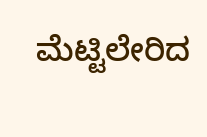ಮೆಟ್ಟಿಲೇರಿದ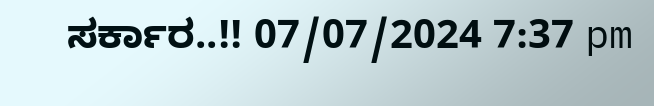ಸರ್ಕಾರ..!! 07/07/2024 7:37 pm